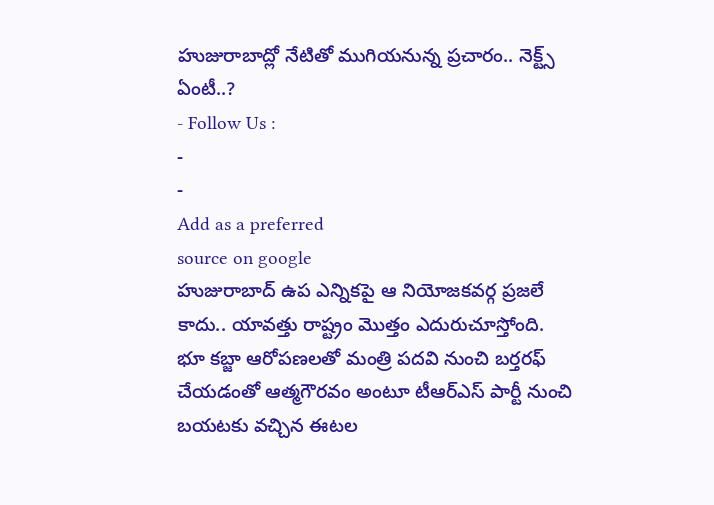హుజురాబాద్లో నేటితో ముగియనున్న ప్రచారం.. నెక్ట్స్ ఏంటీ..?
- Follow Us :
-
-
Add as a preferred
source on google
హుజురాబాద్ ఉప ఎన్నికపై ఆ నియోజకవర్గ ప్రజలే కాదు.. యావత్తు రాష్ట్రం మొత్తం ఎదురుచూస్తోంది. భూ కబ్జా ఆరోపణలతో మంత్రి పదవి నుంచి బర్తరఫ్ చేయడంతో ఆత్మగౌరవం అంటూ టీఆర్ఎస్ పార్టీ నుంచి బయటకు వచ్చిన ఈటల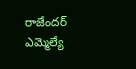రాజేందర్ ఎమ్మెల్యే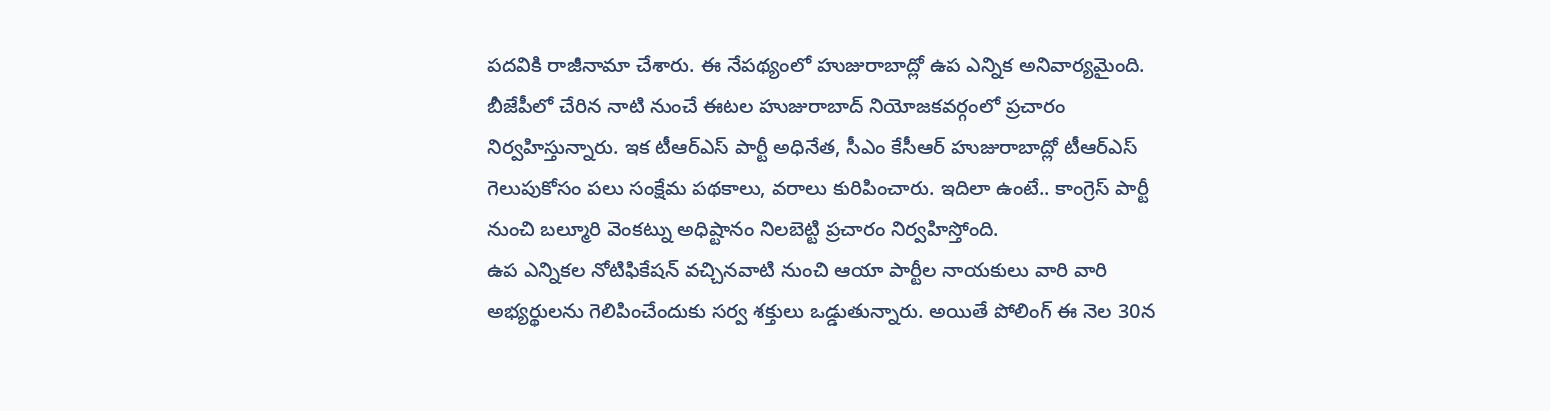పదవికి రాజీనామా చేశారు. ఈ నేపథ్యంలో హుజురాబాద్లో ఉప ఎన్నిక అనివార్యమైంది. బీజేపీలో చేరిన నాటి నుంచే ఈటల హుజురాబాద్ నియోజకవర్గంలో ప్రచారం నిర్వహిస్తున్నారు. ఇక టీఆర్ఎస్ పార్టీ అధినేత, సీఎం కేసీఆర్ హుజురాబాద్లో టీఆర్ఎస్ గెలుపుకోసం పలు సంక్షేమ పథకాలు, వరాలు కురిపించారు. ఇదిలా ఉంటే.. కాంగ్రెస్ పార్టీ నుంచి బల్మూరి వెంకట్ను అధిష్టానం నిలబెట్టి ప్రచారం నిర్వహిస్తోంది.
ఉప ఎన్నికల నోటిఫికేషన్ వచ్చినవాటి నుంచి ఆయా పార్టీల నాయకులు వారి వారి అభ్యర్థులను గెలిపించేందుకు సర్వ శక్తులు ఒడ్డుతున్నారు. అయితే పోలింగ్ ఈ నెల 30న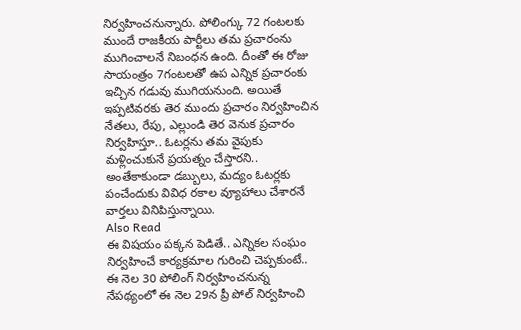నిర్వహించనున్నారు. పోలింగ్కు 72 గంటలకు ముందే రాజకీయ పార్టీలు తమ ప్రచారంను ముగించాలనే నిబంధన ఉంది. దీంతో ఈ రోజు సాయంత్రం 7గంటలతో ఉప ఎన్నిక ప్రచారంకు ఇచ్చిన గడువు ముగియనుంది. అయితే ఇప్పటివరకు తెర ముందు ప్రచారం నిర్వహించిన నేతలు, రేపు, ఎల్లుండి తెర వెనుక ప్రచారం నిర్వహిస్తూ.. ఓటర్లను తమ వైపుకు మళ్లించుకునే ప్రయత్నం చేస్తారని.. అంతేకాకుండా డబ్బులు, మద్యం ఓటర్లకు పంచేందుకు వివిధ రకాల వ్యూహాలు చేశారనే వార్తలు వినిపిస్తున్నాయి.
Also Read
ఈ విషయం పక్కన పెడితే.. ఎన్నికల సంఘం నిర్వహించే కార్యక్రమాల గురించి చెప్పకుంటే.. ఈ నెల 30 పోలింగ్ నిర్వహించనున్న నేపథ్యంలో ఈ నెల 29న ప్రీ పోల్ నిర్వహించి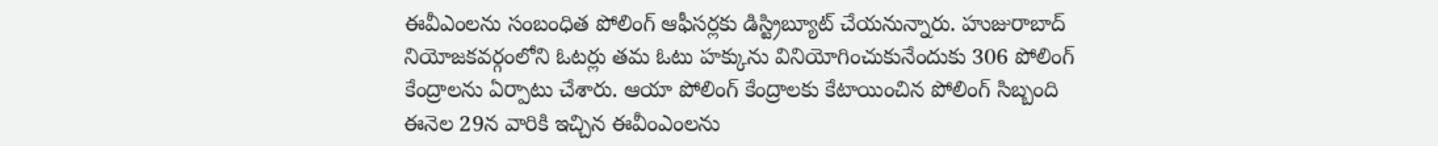ఈవీఎంలను సంబంధిత పోలింగ్ ఆఫీసర్లకు డిస్ట్రిబ్యూట్ చేయనున్నారు. హుజురాబాద్ నియోజకవర్గంలోని ఓటర్లు తమ ఓటు హక్కును వినియోగించుకునేందుకు 306 పోలింగ్ కేంద్రాలను ఏర్పాటు చేశారు. ఆయా పోలింగ్ కేంద్రాలకు కేటాయించిన పోలింగ్ సిబ్బంది ఈనెల 29న వారికి ఇచ్చిన ఈవీంఎంలను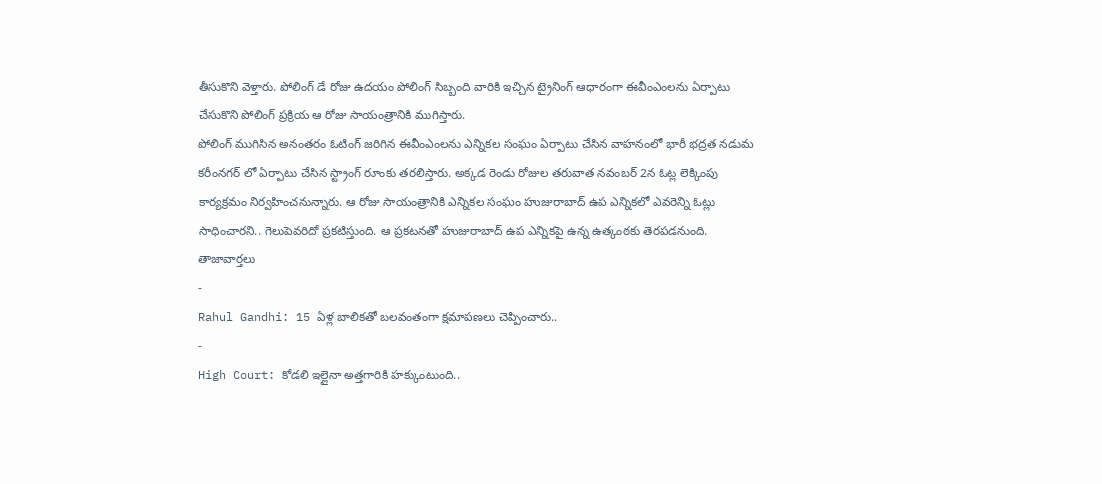తీసుకొని వెళ్తారు. పోలింగ్ డే రోజు ఉదయం పోలింగ్ సిబ్బంది వారికి ఇచ్చిన ట్రైనింగ్ ఆధారంగా ఈవీంఎంలను ఏర్పాటు చేసుకొని పోలింగ్ ప్రక్రియ ఆ రోజు సాయంత్రానికి ముగిస్తారు.
పోలింగ్ ముగిసిన అనంతరం ఓటింగ్ జరిగిన ఈవీంఎంలను ఎన్నికల సంఘం ఏర్పాటు చేసిన వాహనంలో భారీ భద్రత నడుమ కరీంనగర్ లో ఏర్పాటు చేసిన స్ట్రాంగ్ రూంకు తరలిస్తారు. అక్కడ రెండు రోజుల తరువాత నవంబర్ 2న ఓట్ల లెక్కింపు కార్యక్రమం నిర్వహించనున్నారు. ఆ రోజు సాయంత్రానికి ఎన్నికల సంఘం హుజురాబాద్ ఉప ఎన్నికలో ఎవరెన్ని ఓట్లు సాధించారని.. గెలుపెవరిదో ప్రకటిస్తుంది. ఆ ప్రకటనతో హుజురాబాద్ ఉప ఎన్నికపై ఉన్న ఉత్కంఠకు తెరపడనుంది.
తాజావార్తలు
-
Rahul Gandhi: 15 ఏళ్ల బాలికతో బలవంతంగా క్షమాపణలు చెప్పించారు..
-
High Court: కోడలి ఇల్లైనా అత్తగారికి హక్కుంటుంది..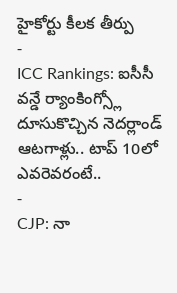హైకోర్టు కీలక తీర్పు
-
ICC Rankings: ఐసీసీ వన్డే ర్యాంకింగ్స్లో దూసుకొచ్చిన నెదర్లాండ్ ఆటగాళ్లు.. టాప్ 10లో ఎవరెవరంటే..
-
CJP: నా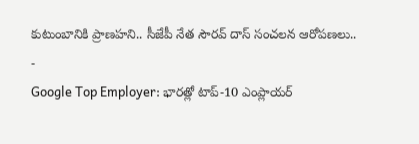కుటుంబానికి ప్రాణహని.. సీజేపీ నేత సౌరవ్ దాస్ సంచలన ఆరోపణలు..
-
Google Top Employer: భారత్లో టాప్-10 ఎంప్లాయర్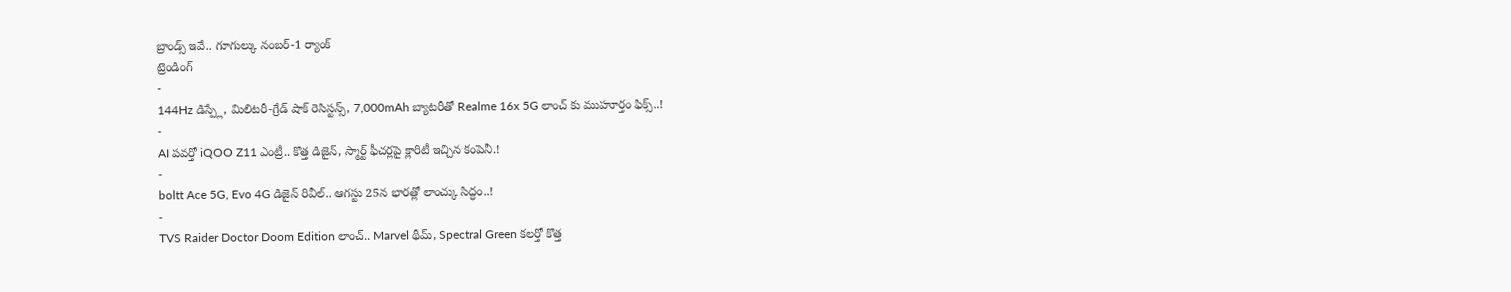బ్రాండ్స్ ఇవే.. గూగుల్కు నంబర్-1 ర్యాంక్
ట్రెండింగ్
-
144Hz డిస్ప్లే, మిలిటరీ-గ్రేడ్ షాక్ రెసిస్టన్స్, 7,000mAh బ్యాటరీతో Realme 16x 5G లాంచ్ కు ముహూర్తం ఫిక్స్..!
-
AI పవర్తో iQOO Z11 ఎంట్రీ.. కొత్త డిజైన్, స్మార్ట్ ఫీచర్లపై క్లారిటీ ఇచ్చిన కంపెనీ.!
-
boltt Ace 5G, Evo 4G డిజైన్ రివీల్.. ఆగస్టు 25న భారత్లో లాంచ్కు సిద్ధం..!
-
TVS Raider Doctor Doom Edition లాంచ్.. Marvel థీమ్, Spectral Green కలర్తో కొత్త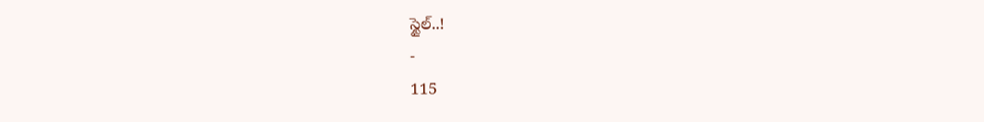స్టైల్..!
-
115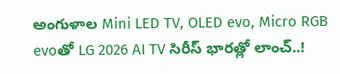అంగుళాల Mini LED TV, OLED evo, Micro RGB evoతో LG 2026 AI TV సిరీస్ భారత్లో లాంచ్..!